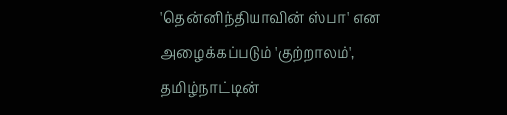'தென்னிந்தியாவின் ஸ்பா' என அழைக்கப்படும் 'குற்றாலம்', தமிழ்நாட்டின்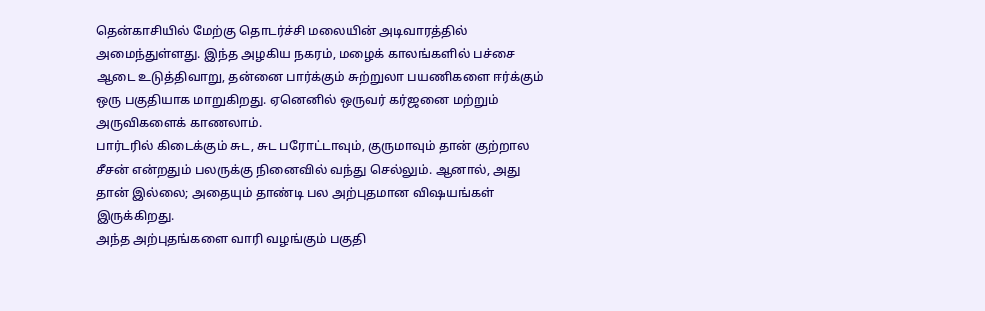தென்காசியில் மேற்கு தொடர்ச்சி மலையின் அடிவாரத்தில் அமைந்துள்ளது. இந்த அழகிய நகரம், மழைக் காலங்களில் பச்சை ஆடை உடுத்திவாறு, தன்னை பார்க்கும் சுற்றுலா பயணிகளை ஈர்க்கும் ஒரு பகுதியாக மாறுகிறது. ஏனெனில் ஒருவர் கர்ஜனை மற்றும் அருவிகளைக் காணலாம்.
பார்டரில் கிடைக்கும் சுட, சுட பரோட்டாவும், குருமாவும் தான் குற்றால சீசன் என்றதும் பலருக்கு நினைவில் வந்து செல்லும். ஆனால், அது தான் இல்லை; அதையும் தாண்டி பல அற்புதமான விஷயங்கள் இருக்கிறது.
அந்த அற்புதங்களை வாரி வழங்கும் பகுதி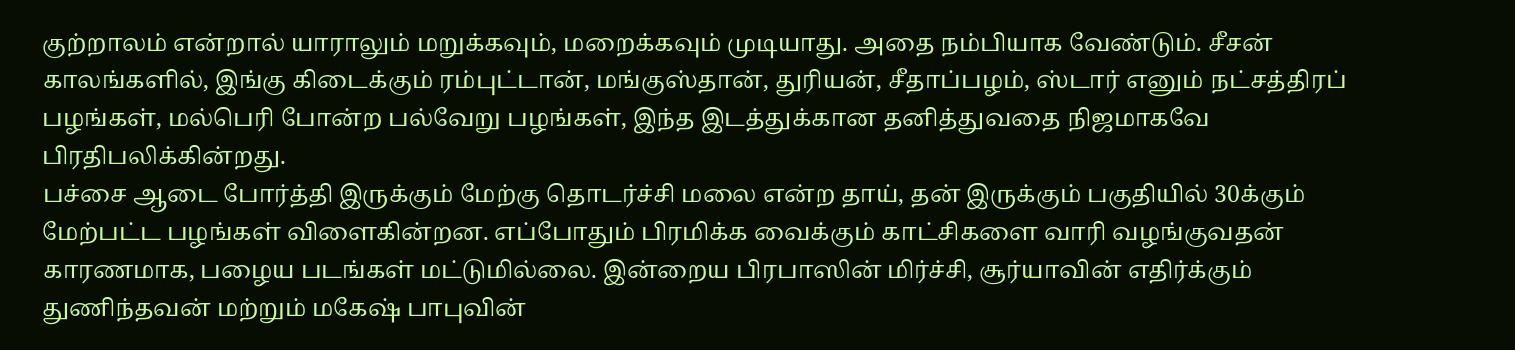குற்றாலம் என்றால் யாராலும் மறுக்கவும், மறைக்கவும் முடியாது. அதை நம்பியாக வேண்டும். சீசன் காலங்களில், இங்கு கிடைக்கும் ரம்புட்டான், மங்குஸ்தான், துரியன், சீதாப்பழம், ஸ்டார் எனும் நட்சத்திரப் பழங்கள், மல்பெரி போன்ற பல்வேறு பழங்கள், இந்த இடத்துக்கான தனித்துவதை நிஜமாகவே பிரதிபலிக்கின்றது.
பச்சை ஆடை போர்த்தி இருக்கும் மேற்கு தொடர்ச்சி மலை என்ற தாய், தன் இருக்கும் பகுதியில் 30க்கும் மேற்பட்ட பழங்கள் விளைகின்றன. எப்போதும் பிரமிக்க வைக்கும் காட்சிகளை வாரி வழங்குவதன் காரணமாக, பழைய படங்கள் மட்டுமில்லை. இன்றைய பிரபாஸின் மிர்ச்சி, சூர்யாவின் எதிர்க்கும் துணிந்தவன் மற்றும் மகேஷ் பாபுவின்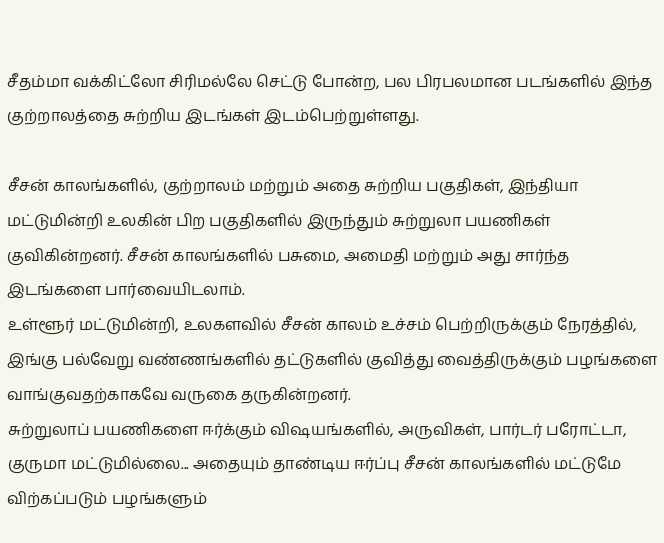சீதம்மா வக்கிட்லோ சிரிமல்லே செட்டு போன்ற, பல பிரபலமான படங்களில் இந்த குற்றாலத்தை சுற்றிய இடங்கள் இடம்பெற்றுள்ளது.

சீசன் காலங்களில், குற்றாலம் மற்றும் அதை சுற்றிய பகுதிகள், இந்தியா மட்டுமின்றி உலகின் பிற பகுதிகளில் இருந்தும் சுற்றுலா பயணிகள் குவிகின்றனர். சீசன் காலங்களில் பசுமை, அமைதி மற்றும் அது சார்ந்த இடங்களை பார்வையிடலாம்.
உள்ளூர் மட்டுமின்றி, உலகளவில் சீசன் காலம் உச்சம் பெற்றிருக்கும் நேரத்தில், இங்கு பல்வேறு வண்ணங்களில் தட்டுகளில் குவித்து வைத்திருக்கும் பழங்களை வாங்குவதற்காகவே வருகை தருகின்றனர்.
சுற்றுலாப் பயணிகளை ஈர்க்கும் விஷயங்களில், அருவிகள், பார்டர் பரோட்டா, குருமா மட்டுமில்லை... அதையும் தாண்டிய ஈர்ப்பு சீசன் காலங்களில் மட்டுமே விற்கப்படும் பழங்களும்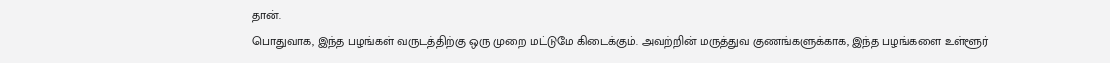தான்.
பொதுவாக, இந்த பழங்கள் வருடத்திற்கு ஒரு முறை மட்டுமே கிடைக்கும். அவற்றின் மருத்துவ குணங்களுக்காக, இந்த பழங்களை உள்ளூர்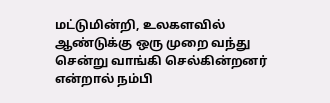மட்டுமின்றி, உலகளவில் ஆண்டுக்கு ஒரு முறை வந்து சென்று வாங்கி செல்கின்றனர் என்றால் நம்பி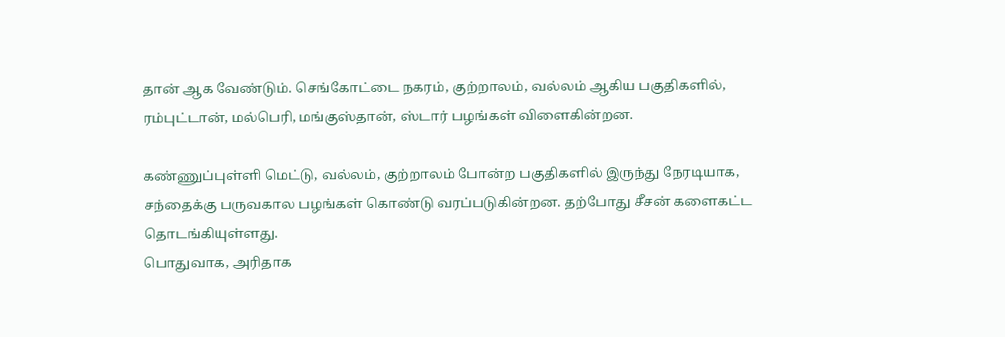தான் ஆக வேண்டும். செங்கோட்டை நகரம், குற்றாலம், வல்லம் ஆகிய பகுதிகளில், ரம்புட்டான், மல்பெரி, மங்குஸ்தான், ஸ்டார் பழங்கள் விளைகின்றன.

கண்ணுப்புள்ளி மெட்டு, வல்லம், குற்றாலம் போன்ற பகுதிகளில் இருந்து நேரடியாக, சந்தைக்கு பருவகால பழங்கள் கொண்டு வரப்படுகின்றன. தற்போது சீசன் களைகட்ட தொடங்கியுள்ளது.
பொதுவாக, அரிதாக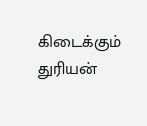கிடைக்கும் துரியன்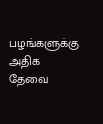பழங்களுக்கு அதிக தேவை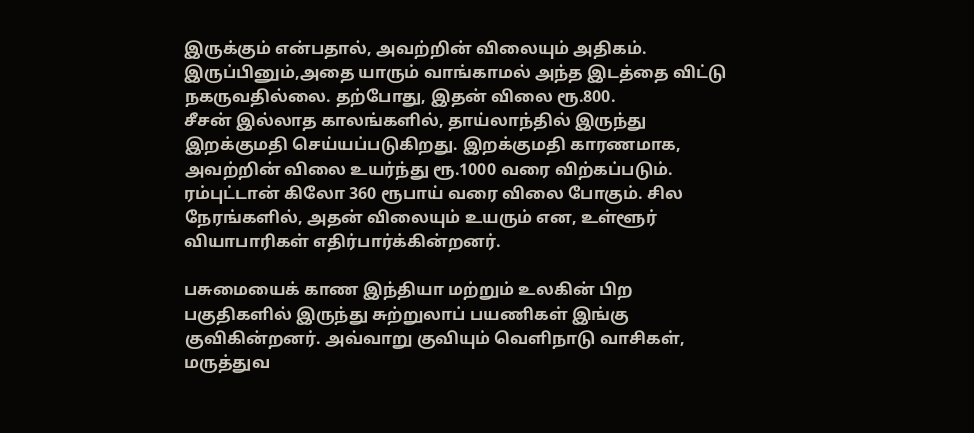இருக்கும் என்பதால், அவற்றின் விலையும் அதிகம். இருப்பினும்,அதை யாரும் வாங்காமல் அந்த இடத்தை விட்டு நகருவதில்லை. தற்போது, இதன் விலை ரூ.800.
சீசன் இல்லாத காலங்களில், தாய்லாந்தில் இருந்து இறக்குமதி செய்யப்படுகிறது. இறக்குமதி காரணமாக, அவற்றின் விலை உயர்ந்து ரூ.1000 வரை விற்கப்படும். ரம்புட்டான் கிலோ 360 ரூபாய் வரை விலை போகும். சில நேரங்களில், அதன் விலையும் உயரும் என, உள்ளூர் வியாபாரிகள் எதிர்பார்க்கின்றனர்.

பசுமையைக் காண இந்தியா மற்றும் உலகின் பிற பகுதிகளில் இருந்து சுற்றுலாப் பயணிகள் இங்கு குவிகின்றனர். அவ்வாறு குவியும் வெளிநாடு வாசிகள், மருத்துவ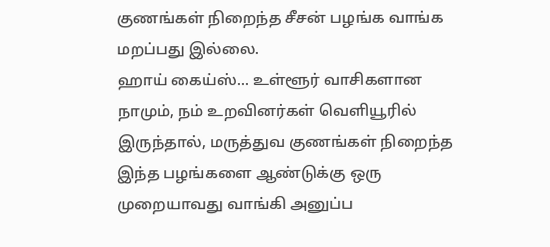குணங்கள் நிறைந்த சீசன் பழங்க வாங்க மறப்பது இல்லை.
ஹாய் கைய்ஸ்... உள்ளூர் வாசிகளான நாமும், நம் உறவினர்கள் வெளியூரில் இருந்தால், மருத்துவ குணங்கள் நிறைந்த இந்த பழங்களை ஆண்டுக்கு ஒரு முறையாவது வாங்கி அனுப்ப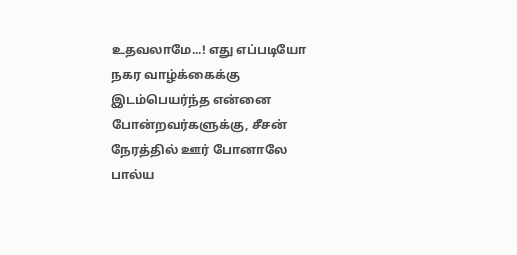உதவலாமே...! எது எப்படியோ நகர வாழ்க்கைக்கு இடம்பெயர்ந்த என்னை போன்றவர்களுக்கு, சீசன் நேரத்தில் ஊர் போனாலே பால்ய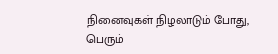நினைவுகள் நிழலாடும் போது, பெரும்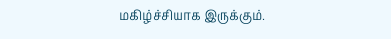மகிழ்ச்சியாக இருக்கும்.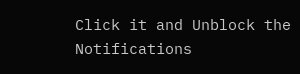Click it and Unblock the Notifications